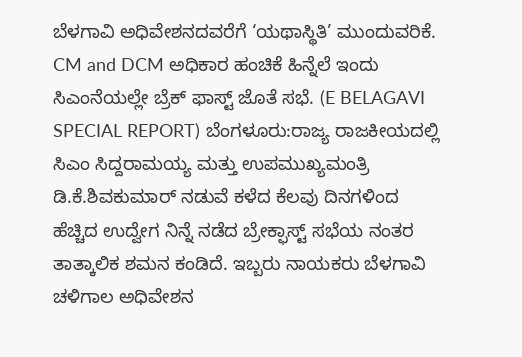ಬೆಳಗಾವಿ ಅಧಿವೇಶನದವರೆಗೆ ‘ಯಥಾಸ್ಥಿತಿ’ ಮುಂದುವರಿಕೆ.
CM and DCM ಅಧಿಕಾರ ಹಂಚಿಕೆ ಹಿನ್ನೆಲೆ ಇಂದು ಸಿಎಂನೆಯಲ್ಲೇ ಬ್ರೆಕ್ ಫಾಸ್ಟ್ ಜೊತೆ ಸಭೆ. (E BELAGAVI SPECIAL REPORT) ಬೆಂಗಳೂರು:ರಾಜ್ಯ ರಾಜಕೀಯದಲ್ಲಿ ಸಿಎಂ ಸಿದ್ದರಾಮಯ್ಯ ಮತ್ತು ಉಪಮುಖ್ಯಮಂತ್ರಿ ಡಿ.ಕೆ.ಶಿವಕುಮಾರ್ ನಡುವೆ ಕಳೆದ ಕೆಲವು ದಿನಗಳಿಂದ ಹೆಚ್ಚಿದ ಉದ್ವೇಗ ನಿನ್ನೆ ನಡೆದ ಬ್ರೇಕ್ಫಾಸ್ಟ್ ಸಭೆಯ ನಂತರ ತಾತ್ಕಾಲಿಕ ಶಮನ ಕಂಡಿದೆ. ಇಬ್ಬರು ನಾಯಕರು ಬೆಳಗಾವಿ ಚಳಿಗಾಲ ಅಧಿವೇಶನ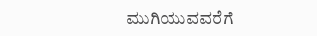ಮುಗಿಯುವವರೆಗೆ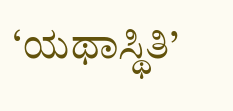‘ಯಥಾಸ್ಥಿತಿ’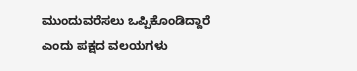ಮುಂದುವರೆಸಲು ಒಪ್ಪಿಕೊಂಡಿದ್ದಾರೆ ಎಂದು ಪಕ್ಷದ ವಲಯಗಳು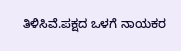ತಿಳಿಸಿವೆ.ಪಕ್ಷದ ಒಳಗೆ ನಾಯಕರ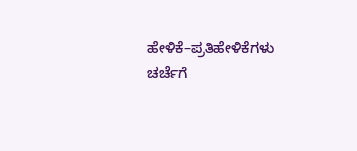ಹೇಳಿಕೆ–ಪ್ರತಿಹೇಳಿಕೆಗಳು ಚರ್ಚೆಗೆ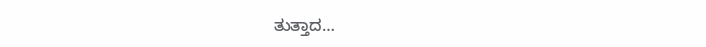ತುತ್ತಾದ…